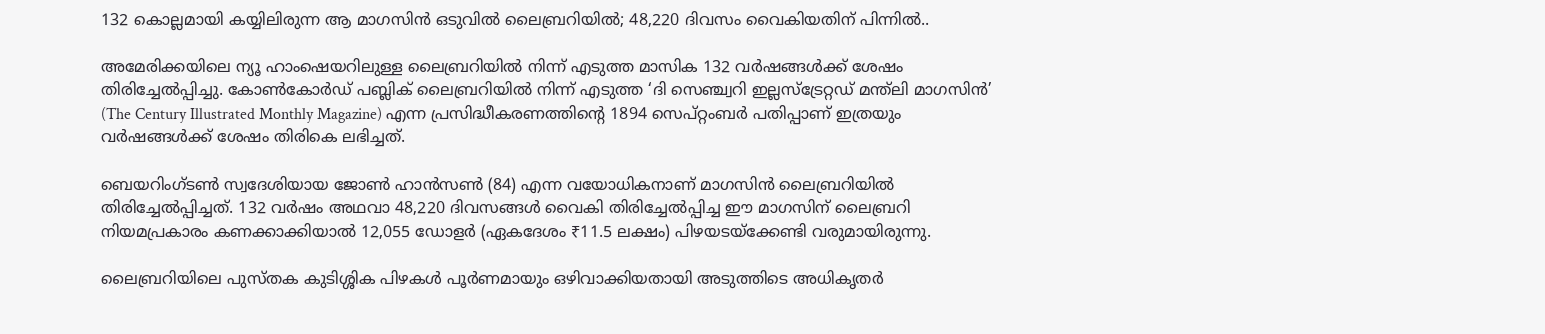132 കൊല്ലമായി കയ്യിലിരുന്ന ആ മാഗസിൻ ഒടുവിൽ ലൈബ്രറിയിൽ; 48,220 ദിവസം വൈകിയതിന് പിന്നിൽ..

അമേരിക്കയിലെ ന്യൂ ഹാംഷെയറിലുള്ള ലൈബ്രറിയിൽ നിന്ന് എടുത്ത മാസിക 132 വർഷങ്ങൾക്ക് ശേഷം തിരിച്ചേൽപ്പിച്ചു. കോൺകോർഡ് പബ്ലിക് ലൈബ്രറിയിൽ നിന്ന് എടുത്ത ‘ദി സെഞ്ച്വറി ഇല്ലസ്ട്രേറ്റഡ് മന്ത്ലി മാഗസിൻ’ (The Century Illustrated Monthly Magazine) എന്ന പ്രസിദ്ധീകരണത്തിന്‍റെ 1894 സെപ്റ്റംബർ പതിപ്പാണ് ഇത്രയും വർഷങ്ങൾക്ക് ശേഷം തിരികെ ലഭിച്ചത്.

ബെയറിംഗ്ടൺ സ്വദേശിയായ ജോൺ ഹാൻസൺ (84) എന്ന വയോധികനാണ് മാഗസിൻ ലൈബ്രറിയിൽ തിരിച്ചേൽപ്പിച്ചത്. 132 വർഷം അഥവാ 48,220 ദിവസങ്ങൾ വൈകി തിരിച്ചേൽപ്പിച്ച ഈ മാഗസിന് ലൈബ്രറി നിയമപ്രകാരം കണക്കാക്കിയാൽ 12,055 ഡോളർ (ഏകദേശം ₹11.5 ലക്ഷം) പിഴയടയ്ക്കേണ്ടി വരുമായിരുന്നു.

ലൈബ്രറിയിലെ പുസ്തക കുടിശ്ശിക പിഴകൾ പൂർണമായും ഒഴിവാക്കിയതായി അടുത്തിടെ അധികൃതർ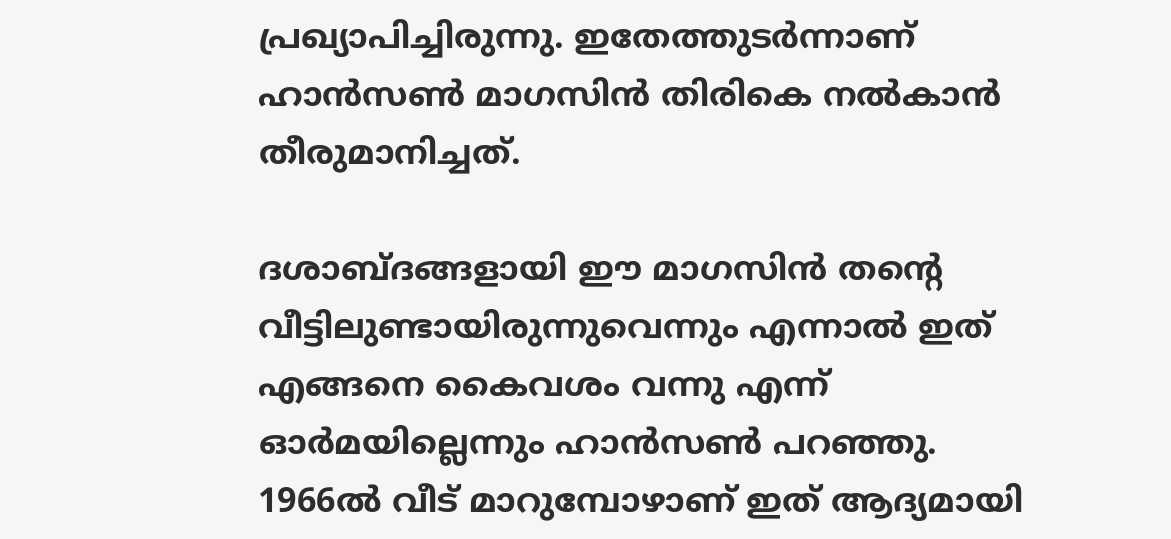പ്രഖ്യാപിച്ചിരുന്നു. ഇതേത്തുടർന്നാണ് ഹാൻസൺ മാഗസിൻ തിരികെ നൽകാൻ തീരുമാനിച്ചത്.

ദശാബ്ദങ്ങളായി ഈ മാഗസിൻ തന്‍റെ വീട്ടിലുണ്ടായിരുന്നുവെന്നും എന്നാൽ ഇത് എങ്ങനെ കൈവശം വന്നു എന്ന് ഓർമയില്ലെന്നും ഹാൻസൺ പറഞ്ഞു. 1966ൽ വീട് മാറുമ്പോഴാണ് ഇത് ആദ്യമായി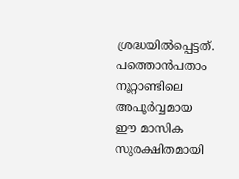ശ്രദ്ധയിൽപ്പെട്ടത്. പത്തൊൻപതാം നൂറ്റാണ്ടിലെ അപൂർവ്വമായ ഈ മാസിക സുരക്ഷിതമായി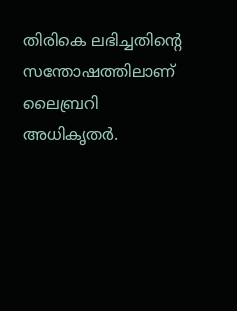തിരികെ ലഭിച്ചതിന്‍റെ സന്തോഷത്തിലാണ് ലൈബ്രറി അധികൃതർ.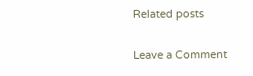Related posts

Leave a Comment